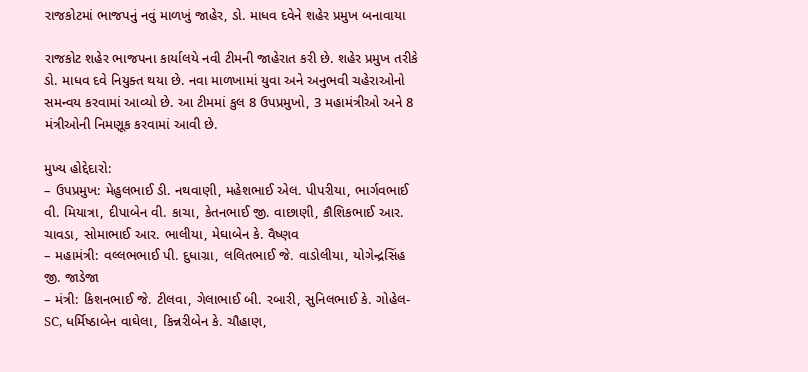રાજકોટમાં ભાજપનું નવું માળખું જાહેર, ડો. માધવ દવેને શહેર પ્રમુખ બનાવાયા

રાજકોટ શહેર ભાજપના કાર્યાલયે નવી ટીમની જાહેરાત કરી છે. શહેર પ્રમુખ તરીકે ડો. માધવ દવે નિયુક્ત થયા છે. નવા માળખામાં યુવા અને અનુભવી ચહેરાઓનો સમન્વય કરવામાં આવ્યો છે. આ ટીમમાં કુલ 8 ઉપપ્રમુખો, 3 મહામંત્રીઓ અને 8 મંત્રીઓની નિમણૂક કરવામાં આવી છે.

મુખ્ય હોદ્દેદારો:
– ઉપપ્રમુખ: મેહુલભાઈ ડી. નથવાણી, મહેશભાઈ એલ. પીપરીયા, ભાર્ગવભાઈ વી. મિયાત્રા, દીપાબેન વી. કાચા, કેતનભાઈ જી. વાછાણી, કૌશિકભાઈ આર. ચાવડા, સોમાભાઈ આર. ભાલીયા, મેઘાબેન કે. વૈષ્ણવ
– મહામંત્રી: વલ્લભભાઈ પી. દુધાગ્રા, લલિતભાઈ જે. વાડોલીયા, યોગેન્દ્રસિંહ જી. જાડેજા
– મંત્રી: કિશનભાઈ જે. ટીલવા, ગેલાભાઈ બી. રબારી, સુનિલભાઈ કે. ગોહેલ-SC, ધર્મિષ્ઠાબેન વાઘેલા, કિન્નરીબેન કે. ચૌહાણ,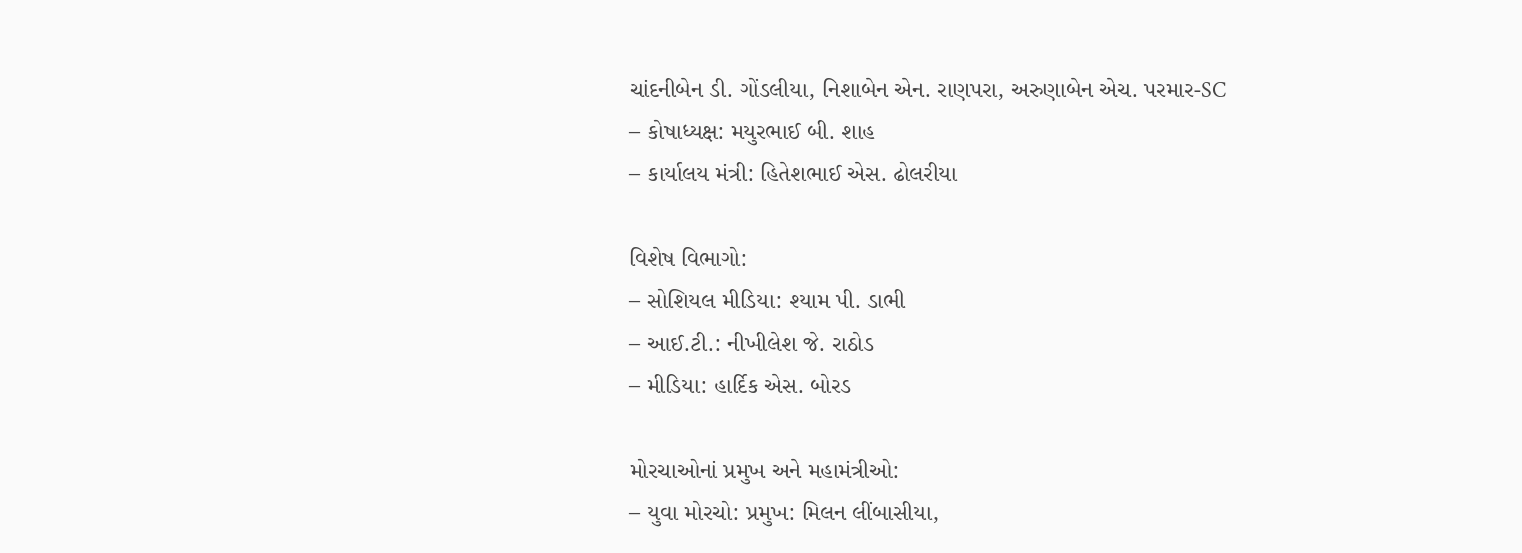ચાંદનીબેન ડી. ગોંડલીયા, નિશાબેન એન. રાણપરા, અરુણાબેન એચ. પરમાર-SC
– કોષાધ્યક્ષ: મયુરભાઈ બી. શાહ
– કાર્યાલય મંત્રી: હિતેશભાઈ એસ. ઢોલરીયા

વિશેષ વિભાગો:
– સોશિયલ મીડિયા: શ્યામ પી. ડાભી
– આઈ.ટી.: નીખીલેશ જે. રાઠોડ
– મીડિયા: હાર્દિક એસ. બોરડ

મોરચાઓનાં પ્રમુખ અને મહામંત્રીઓ:
– યુવા મોરચો: પ્રમુખ: મિલન લીંબાસીયા,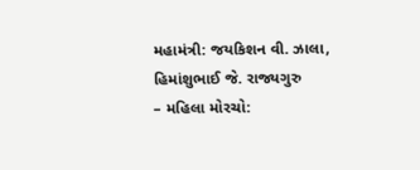મહામંત્રી: જયકિશન વી. ઝાલા, હિમાંશુભાઈ જે. રાજ્યગુરુ
– મહિલા મોરચો: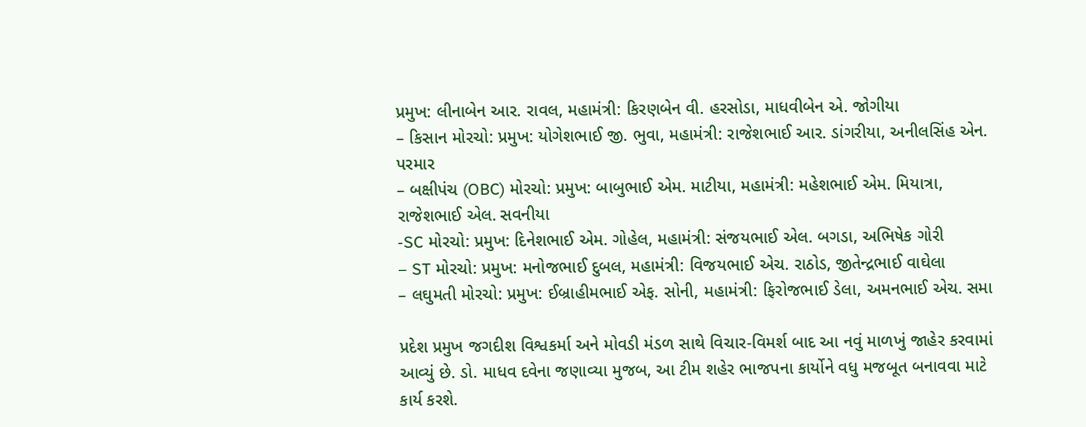પ્રમુખ: લીનાબેન આર. રાવલ, મહામંત્રી: કિરણબેન વી. હરસોડા, માધવીબેન એ. જોગીયા
– કિસાન મોરચો: પ્રમુખ: યોગેશભાઈ જી. ભુવા, મહામંત્રી: રાજેશભાઈ આર. ડાંગરીયા, અનીલસિંહ એન. પરમાર
– બક્ષીપંચ (OBC) મોરચો: પ્રમુખ: બાબુભાઈ એમ. માટીયા, મહામંત્રી: મહેશભાઈ એમ. મિયાત્રા, રાજેશભાઈ એલ. સવનીયા
-SC મોરચો: પ્રમુખ: દિનેશભાઈ એમ. ગોહેલ, મહામંત્રી: સંજયભાઈ એલ. બગડા, અભિષેક ગોરી
– ST મોરચો: પ્રમુખ: મનોજભાઈ દુબલ, મહામંત્રી: વિજયભાઈ એચ. રાઠોડ, જીતેન્દ્રભાઈ વાઘેલા
– લઘુમતી મોરચો: પ્રમુખ: ઈબ્રાહીમભાઈ એફ. સોની, મહામંત્રી: ફિરોજભાઈ ડેલા, અમનભાઈ એચ. સમા

પ્રદેશ પ્રમુખ જગદીશ વિશ્વકર્મા અને મોવડી મંડળ સાથે વિચાર-વિમર્શ બાદ આ નવું માળખું જાહેર કરવામાં આવ્યું છે. ડો. માધવ દવેના જણાવ્યા મુજબ, આ ટીમ શહેર ભાજપના કાર્યોને વધુ મજબૂત બનાવવા માટે કાર્ય કરશે.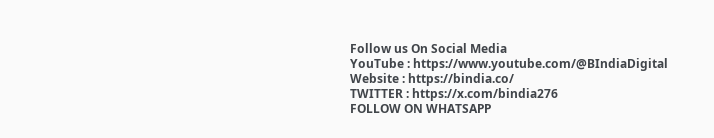Follow us On Social Media
YouTube : https://www.youtube.com/@BIndiaDigital
Website : https://bindia.co/
TWITTER : https://x.com/bindia276
FOLLOW ON WHATSAPP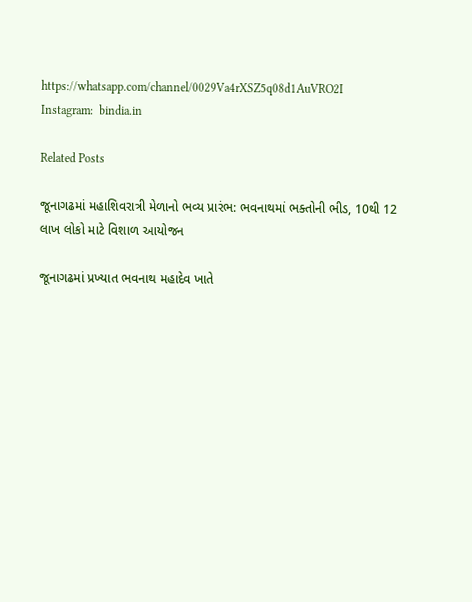https://whatsapp.com/channel/0029Va4rXSZ5q08d1AuVRO2I
Instagram:  bindia.in

Related Posts

જૂનાગઢમાં મહાશિવરાત્રી મેળાનો ભવ્ય પ્રારંભ: ભવનાથમાં ભક્તોની ભીડ, 10થી 12 લાખ લોકો માટે વિશાળ આયોજન

જૂનાગઢમાં પ્રખ્યાત ભવનાથ મહાદેવ ખાતે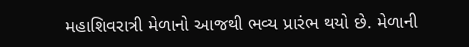મહાશિવરાત્રી મેળાનો આજથી ભવ્ય પ્રારંભ થયો છે. મેળાની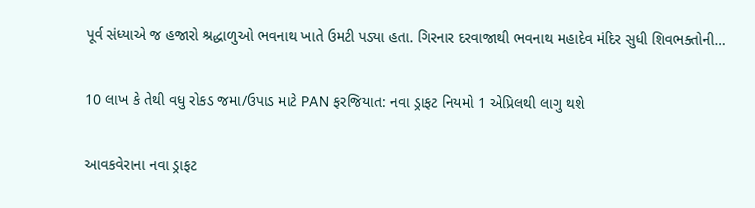પૂર્વ સંધ્યાએ જ હજારો શ્રદ્ધાળુઓ ભવનાથ ખાતે ઉમટી પડ્યા હતા. ગિરનાર દરવાજાથી ભવનાથ મહાદેવ મંદિર સુધી શિવભક્તોની…

10 લાખ કે તેથી વધુ રોકડ જમા/ઉપાડ માટે PAN ફરજિયાત: નવા ડ્રાફટ નિયમો 1 એપ્રિલથી લાગુ થશે

આવકવેરાના નવા ડ્રાફટ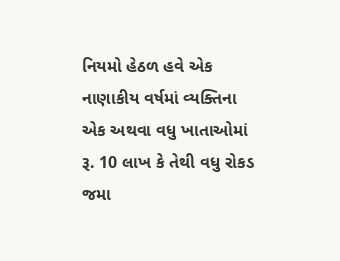નિયમો હેઠળ હવે એક નાણાકીય વર્ષમાં વ્યક્તિના એક અથવા વધુ ખાતાઓમાં રૂ. 10 લાખ કે તેથી વધુ રોકડ જમા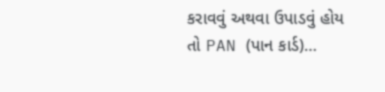કરાવવું અથવા ઉપાડવું હોય તો PAN (પાન કાર્ડ)…